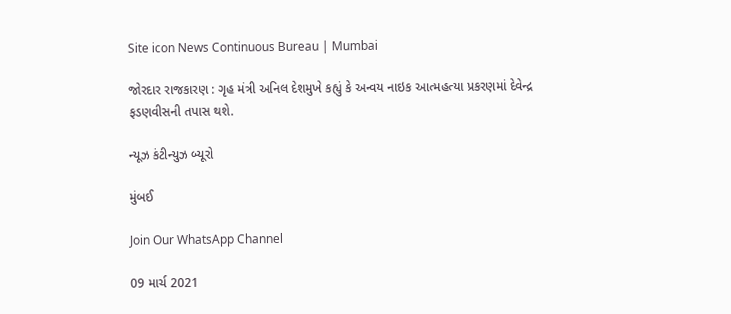Site icon News Continuous Bureau | Mumbai

જોરદાર રાજકારણ : ગૃહ મંત્રી અનિલ દેશમુખે કહ્યું કે અન્વય નાઇક આત્મહત્યા પ્રકરણમાં દેવેન્દ્ર ફડણવીસની તપાસ થશે.

ન્યૂઝ કંટીન્યુઝ બ્યૂરો

મુંબઈ

Join Our WhatsApp Channel

09 માર્ચ 2021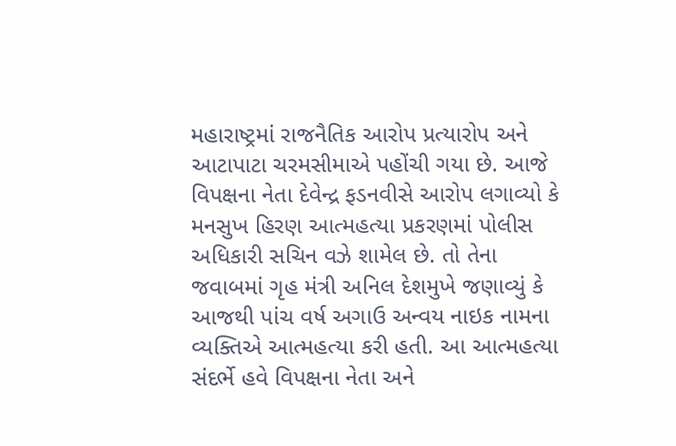મહારાષ્ટ્રમાં રાજનૈતિક આરોપ પ્રત્યારોપ અને આટાપાટા ચરમસીમાએ પહોંચી ગયા છે. આજે વિપક્ષના નેતા દેવેન્દ્ર ફડનવીસે આરોપ લગાવ્યો કે મનસુખ હિરણ આત્મહત્યા પ્રકરણમાં પોલીસ અધિકારી સચિન વઝે શામેલ છે. તો તેના જવાબમાં ગૃહ મંત્રી અનિલ દેશમુખે જણાવ્યું કે આજથી પાંચ વર્ષ અગાઉ અન્વય નાઇક નામના વ્યક્તિએ આત્મહત્યા કરી હતી. આ આત્મહત્યા સંદર્ભે હવે વિપક્ષના નેતા અને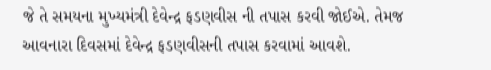જે તે સમયના મુખ્યમંત્રી દેવેન્દ્ર ફડણવીસ ની તપાસ કરવી જોઈએ. તેમજ આવનારા દિવસમાં દેવેન્દ્ર ફડણવીસની તપાસ કરવામાં આવશે.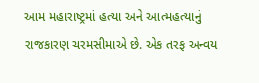આમ મહારાષ્ટ્રમાં હત્યા અને આત્મહત્યાનું રાજકારણ ચરમસીમાએ છે. એક તરફ અન્વય‌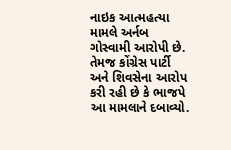નાઇક આત્મહત્યા મામલે અર્નબ ગોસ્વામી આરોપી છે. તેમજ કોંગ્રેસ પાર્ટી અને શિવસેના આરોપ કરી રહી છે કે ભાજપે આ મામલાને દબાવ્યો.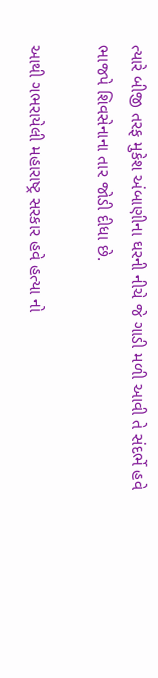ત્યારે બીજી તરફ મુકેશ અંબાણીના ઘરની નીચે જે ગાડી મળી આવી તે સંદર્ભે હવે ભાજપે શિવસેનાના તાર જોડી દીધા છે.

આથી ગભરાયેલી મહારાષ્ટ્ર સરકાર હવે હત્યા નો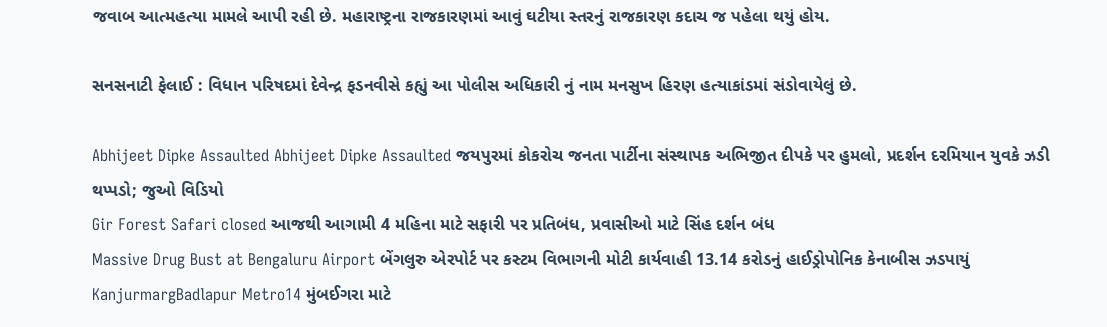જવાબ આત્મહત્યા મામલે આપી રહી છે. મહારાષ્ટ્રના રાજકારણમાં આવું ઘટીયા સ્તરનું રાજકારણ કદાચ જ પહેલા થયું હોય.

સનસનાટી ફેલાઈ : વિધાન પરિષદમાં દેવેન્દ્ર ફડનવીસે કહ્યું આ પોલીસ અધિકારી નું નામ મનસુખ હિરણ હત્યાકાંડમાં સંડોવાયેલું છે.

Abhijeet Dipke Assaulted Abhijeet Dipke Assaulted જયપુરમાં કોકરોચ જનતા પાર્ટીના સંસ્થાપક અભિજીત દીપકે પર હુમલો, પ્રદર્શન દરમિયાન યુવકે ઝડી થપ્પડો; જુઓ વિડિયો
Gir Forest Safari closed આજથી આગામી 4 મહિના માટે સફારી પર પ્રતિબંધ, પ્રવાસીઓ માટે સિંહ દર્શન બંધ
Massive Drug Bust at Bengaluru Airport બેંગલુરુ એરપોર્ટ પર કસ્ટમ વિભાગની મોટી કાર્યવાહી 13.14 કરોડનું હાઈડ્રોપોનિક કેનાબીસ ઝડપાયું
KanjurmargBadlapur Metro14 મુંબઈગરા માટે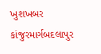ખુશખબર કાંજુરમાર્ગબદલાપુર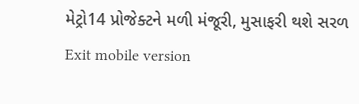મેટ્રો14 પ્રોજેક્ટને મળી મંજૂરી, મુસાફરી થશે સરળ
Exit mobile version